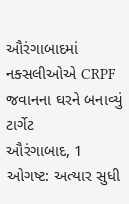ઔરંગાબાદમાં નક્સલીઓએ CRPF જવાનના ઘરને બનાવ્યું ટાર્ગેટ
ઔરંગાબાદ, 1 ઓગષ્ટ: અત્યાર સુધી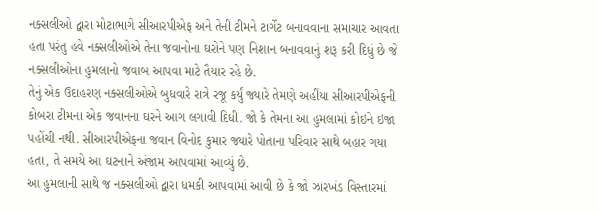નક્સલીઓ દ્વારા મોટાભાગે સીઆરપીએફ અને તેની ટીમને ટાર્ગેટ બનાવવાના સમાચાર આવતા હતા પરંતુ હવે નક્સલીઓએ તેના જવાનોના ઘરોને પણ નિશાન બનાવવાનું શરૂ કરી દિધું છે જે નક્સલીઓના હુમલાનો જવાબ આપવા માટે તૈયાર રહે છે.
તેનું એક ઉદાહરણ નક્સલીઓએ બુધવારે રાત્રે રજૂ કર્યું જ્યારે તેમણે અહીંયા સીઆરપીએફની કોબરા ટીમના એક જવાનના ઘરને આગ લગાવી દિધી. જો કે તેમના આ હુમલામાં કોઇને ઇજા પહોંચી નથી. સીઆરપીએફના જવાન વિનોદ કુમાર જ્યારે પોતાના પરિવાર સાથે બહાર ગયા હતા, તે સમયે આ ઘટનાને અંજામ આપવામાં આવ્યું છે.
આ હુમલાની સાથે જ નક્સલીઓ દ્વારા ધમકી આપવામાં આવી છે કે જો ઝારખંડ વિસ્તારમાં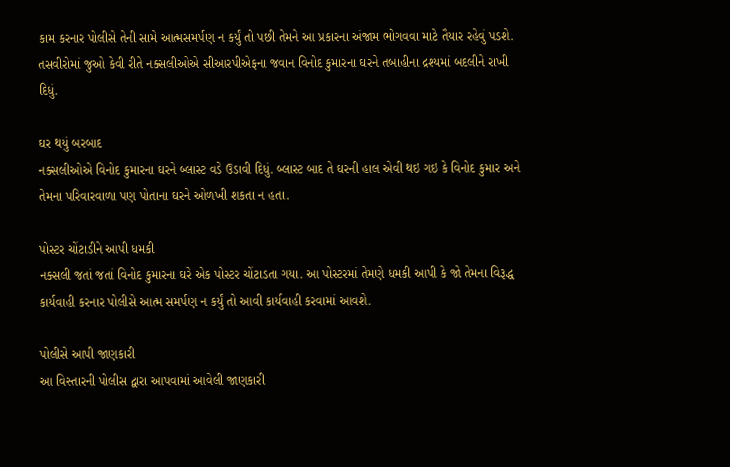કામ કરનાર પોલીસે તેની સામે આત્મસમર્પણ ન કર્યું તો પછી તેમને આ પ્રકારના અંજામ ભોગવવા માટે તૈયાર રહેવું પડશે.
તસવીરોમાં જુઓ કેવી રીતે નક્સલીઓએ સીઆરપીએફના જવાન વિનોદ કુમારના ઘરને તબાહીના દ્રશ્યમાં બદલીને રાખી દિધું.

ઘર થયું બરબાદ
નક્સલીઓએ વિનોદ કુમારના ઘરને બ્લાસ્ટ વડે ઉડાવી દિધું. બ્લાસ્ટ બાદ તે ઘરની હાલ એવી થઇ ગઇ કે વિનોદ કુમાર અને તેમના પરિવારવાળા પણ પોતાના ઘરને ઓળખી શકતા ન હતા.

પોસ્ટર ચોંટાડીને આપી ધમકી
નક્સલી જતાં જતાં વિનોદ કુમારના ઘરે એક પોસ્ટર ચોંટાડતા ગયા. આ પોસ્ટરમાં તેમણે ધમકી આપી કે જો તેમના વિરૂદ્ધ કાર્યવાહી કરનાર પોલીસે આત્મ સમર્પણ ન કર્યું તો આવી કાર્યવાહી કરવામાં આવશે.

પોલીસે આપી જાણકારી
આ વિસ્તારની પોલીસ દ્વારા આપવામાં આવેલી જાણકારી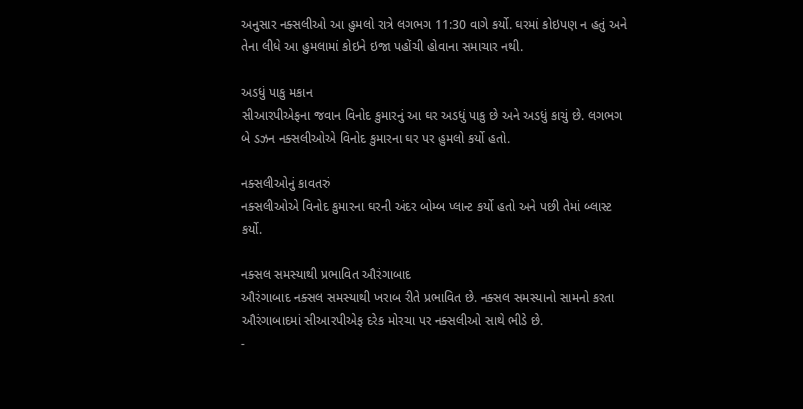અનુસાર નક્સલીઓ આ હુમલો રાત્રે લગભગ 11:30 વાગે કર્યો. ઘરમાં કોઇપણ ન હતું અને તેના લીધે આ હુમલામાં કોઇને ઇજા પહોંચી હોવાના સમાચાર નથી.

અડધું પાકુ મકાન
સીઆરપીએફના જવાન વિનોદ કુમારનું આ ઘર અડધું પાકુ છે અને અડધું કાચું છે. લગભગ બે ડઝન નક્સલીઓએ વિનોદ કુમારના ઘર પર હુમલો કર્યો હતો.

નક્સલીઓનું કાવતરું
નક્સલીઓએ વિનોદ કુમારના ઘરની અંદર બોમ્બ પ્લાન્ટ કર્યો હતો અને પછી તેમાં બ્લાસ્ટ કર્યો.

નક્સલ સમસ્યાથી પ્રભાવિત ઔરંગાબાદ
ઔરંગાબાદ નક્સલ સમસ્યાથી ખરાબ રીતે પ્રભાવિત છે. નક્સલ સમસ્યાનો સામનો કરતા ઔરંગાબાદમાં સીઆરપીએફ દરેક મોરચા પર નક્સલીઓ સાથે ભીડે છે.
-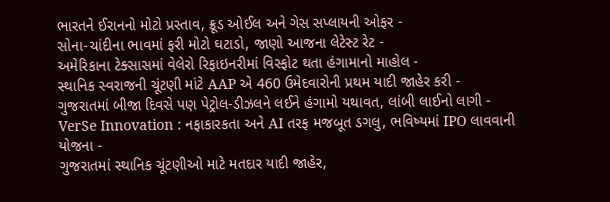ભારતને ઈરાનનો મોટો પ્રસ્તાવ, ક્રૂડ ઓઈલ અને ગેસ સપ્લાયની ઓફર -
સોના-ચાંદીના ભાવમાં ફરી મોટો ઘટાડો, જાણો આજના લેટેસ્ટ રેટ -
અમેરિકાના ટેક્સાસમાં વેલેરો રિફાઇનરીમાં વિસ્ફોટ થતા હંગામાનો માહોલ -
સ્થાનિક સ્વરાજની ચૂંટણી માંટે AAP એ 460 ઉમેદવારોની પ્રથમ યાદી જાહેર કરી -
ગુજરાતમાં બીજા દિવસે પણ પેટ્રોલ-ડીઝલને લઈને હંગામો યથાવત, લાંબી લાઈનો લાગી -
VerSe Innovation : નફાકારકતા અને AI તરફ મજબૂત ડગલુ, ભવિષ્યમાં IPO લાવવાની યોજના -
ગુજરાતમાં સ્થાનિક ચૂંટણીઓ માટે મતદાર યાદી જાહેર,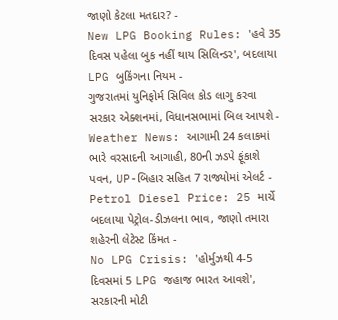જાણો કેટલા મતદાર? -
New LPG Booking Rules: 'હવે 35 દિવસ પહેલા બુક નહીં થાય સિલિન્ડર', બદલાયા LPG બુકિંગના નિયમ -
ગુજરાતમાં યુનિફોર્મ સિવિલ કોડ લાગુ કરવા સરકાર એક્શનમાં, વિધાનસભામાં બિલ આપશે -
Weather News: આગામી 24 કલાકમાં ભારે વરસાદની આગાહી, 80ની ઝડપે ફૂંકાશે પવન, UP-બિહાર સહિત 7 રાજ્યોમાં એલર્ટ -
Petrol Diesel Price: 25 માર્ચે બદલાયા પેટ્રોલ-ડીઝલના ભાવ, જાણો તમારા શહેરની લેટેસ્ટ કિંમત -
No LPG Crisis: 'હોર્મુઝથી 4-5 દિવસમાં 5 LPG જહાજ ભારત આવશે', સરકારની મોટી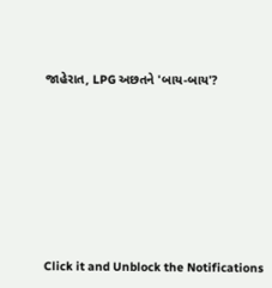જાહેરાત, LPG અછતને 'બાય-બાય'?








Click it and Unblock the Notifications